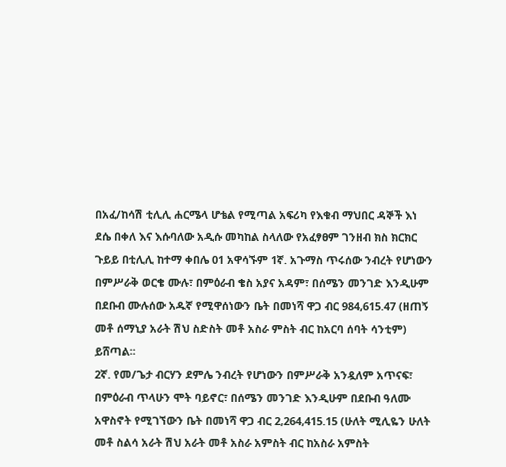በአፈ/ከሳሽ ቲሊሊ ሐርሜላ ሆቴል የሚጣል አፍሪካ የእቁብ ማህበር ዳኞች እነ ደሴ በቀለ እና እሱባለው አዲሱ መካከል ስላለው የአፈፃፀም ገንዘብ ክስ ክርክር ጉይይ በቲሊሊ ከተማ ቀበሌ 01 አዋሳኙም 1ኛ. አጉማስ ጥሩሰው ንብረት የሆነውን በምሥራቅ ወርቄ ሙሉ፣ በምዕራብ ቄስ አያና አዳም፣ በሰሜን መንገድ እንዲሁም በደቡብ ሙሉሰው አዱኛ የሚዋሰነውን ቤት በመነሻ ዋጋ ብር 984,615.47 (ዘጠኝ መቶ ሰማኒያ አራት ሽህ ስድስት መቶ አስራ ምስት ብር ከአርባ ሰባት ሳንቲም) ይሸጣል፡፡
2ኛ. የመ/ጌታ ብርሃን ደምሌ ንብረት የሆነውን በምሥራቅ አንዷለም አጥናፍ፣ በምዕራብ ጥላሁን ሞት ባይኖር፣ በሰሜን መንገድ እንዲሁም በደቡብ ዓለሙ አዋስኖት የሚገኘውን ቤት በመነሻ ዋጋ ብር 2,264,415.15 (ሁለት ሚሊዬን ሁለት መቶ ስልሳ አራት ሽህ አራት መቶ አስራ አምስት ብር ከአስራ አምስት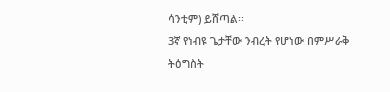ሳንቲም) ይሸጣል፡፡
3ኛ የነብዩ ጌታቸው ንብረት የሆነው በምሥራቅ ትዕግስት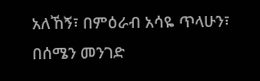አለኸኝ፣ በምዕራብ አሳዬ ጥላሁን፣ በሰሜን መንገድ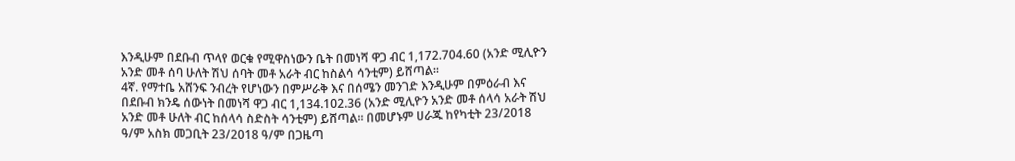እንዲሁም በደቡብ ጥላየ ወርቁ የሚዋስነውን ቤት በመነሻ ዋጋ ብር 1,172.704.60 (አንድ ሚሊዮን አንድ መቶ ሰባ ሁለት ሽህ ሰባት መቶ አራት ብር ከስልሳ ሳንቲም) ይሸጣል፡፡
4ኛ. የማተቤ አሸንፍ ንብረት የሆነውን በምሥራቅ እና በሰሜን መንገድ እንዲሁም በምዕራብ እና በደቡብ ክንዴ ሰውነት በመነሻ ዋጋ ብር 1,134.102.36 (አንድ ሚሊዮን አንድ መቶ ሰላሳ አራት ሽህ አንድ መቶ ሁለት ብር ከሰላሳ ስድስት ሳንቲም) ይሸጣል፡፡ በመሆኑም ሀራጁ ከየካቲት 23/2018 ዓ/ም አስክ መጋቢት 23/2018 ዓ/ም በጋዜጣ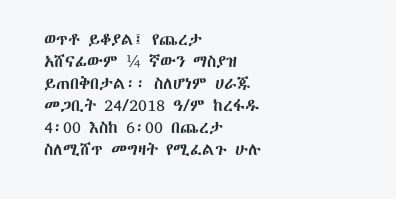ወጥቶ ይቆያል፤ የጨረታ አሸናፊውም ¼ ኛውን ማስያዝ ይጠበቅበታል፡፡ ስለሆነም ሀራጁ መጋቢት 24/2018 ዓ/ም ከረፋዱ 4፡00 እስከ 6፡00 በጨረታ ስለሚሸጥ መግዛት የሚፈልጉ ሁሉ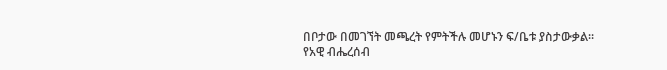በቦታው በመገኘት መጫረት የምትችሉ መሆኑን ፍ/ቤቱ ያስታውቃል፡፡
የአዊ ብሔረሰብ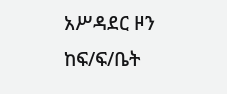አሥዳደር ዞን ከፍ/ፍ/ቤት